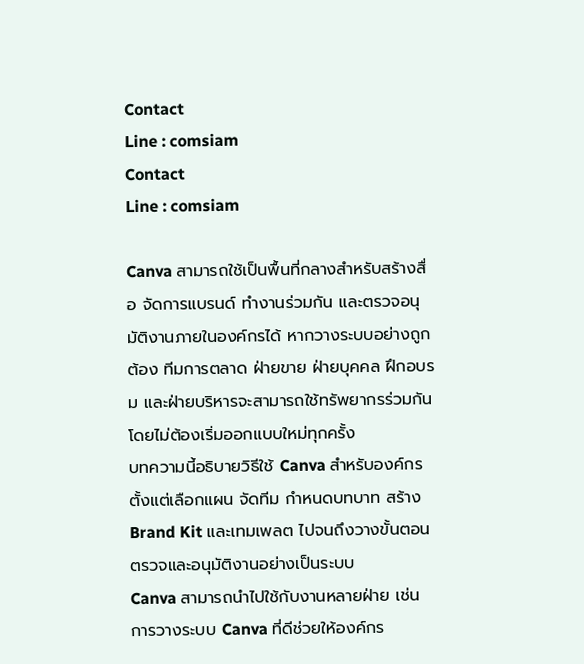Contact
Line : comsiam
Contact
Line : comsiam

Canva สามารถใช้เป็นพื้นที่กลางสำหรับสร้างสื่อ จัดการแบรนด์ ทำงานร่วมกัน และตรวจอนุมัติงานภายในองค์กรได้ หากวางระบบอย่างถูกต้อง ทีมการตลาด ฝ่ายขาย ฝ่ายบุคคล ฝึกอบรม และฝ่ายบริหารจะสามารถใช้ทรัพยากรร่วมกันโดยไม่ต้องเริ่มออกแบบใหม่ทุกครั้ง
บทความนี้อธิบายวิธีใช้ Canva สำหรับองค์กร ตั้งแต่เลือกแผน จัดทีม กำหนดบทบาท สร้าง Brand Kit และเทมเพลต ไปจนถึงวางขั้นตอนตรวจและอนุมัติงานอย่างเป็นระบบ
Canva สามารถนำไปใช้กับงานหลายฝ่าย เช่น
การวางระบบ Canva ที่ดีช่วยให้องค์กร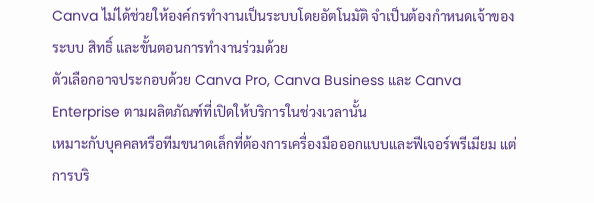Canva ไม่ได้ช่วยให้องค์กรทำงานเป็นระบบโดยอัตโนมัติ จำเป็นต้องกำหนดเจ้าของระบบ สิทธิ์ และขั้นตอนการทำงานร่วมด้วย
ตัวเลือกอาจประกอบด้วย Canva Pro, Canva Business และ Canva Enterprise ตามผลิตภัณฑ์ที่เปิดให้บริการในช่วงเวลานั้น
เหมาะกับบุคคลหรือทีมขนาดเล็กที่ต้องการเครื่องมือออกแบบและฟีเจอร์พรีเมียม แต่การบริ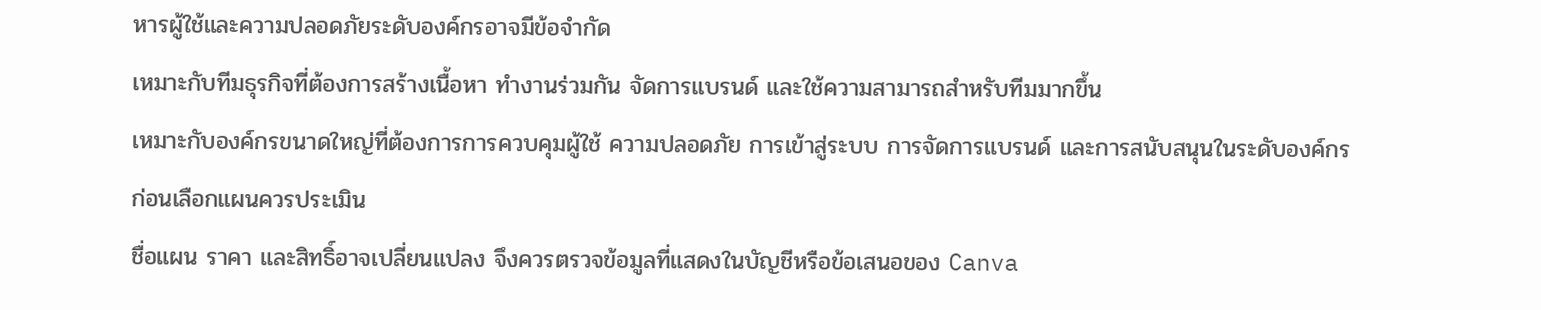หารผู้ใช้และความปลอดภัยระดับองค์กรอาจมีข้อจำกัด
เหมาะกับทีมธุรกิจที่ต้องการสร้างเนื้อหา ทำงานร่วมกัน จัดการแบรนด์ และใช้ความสามารถสำหรับทีมมากขึ้น
เหมาะกับองค์กรขนาดใหญ่ที่ต้องการการควบคุมผู้ใช้ ความปลอดภัย การเข้าสู่ระบบ การจัดการแบรนด์ และการสนับสนุนในระดับองค์กร
ก่อนเลือกแผนควรประเมิน
ชื่อแผน ราคา และสิทธิ์อาจเปลี่ยนแปลง จึงควรตรวจข้อมูลที่แสดงในบัญชีหรือข้อเสนอของ Canva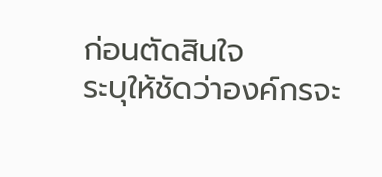ก่อนตัดสินใจ
ระบุให้ชัดว่าองค์กรจะ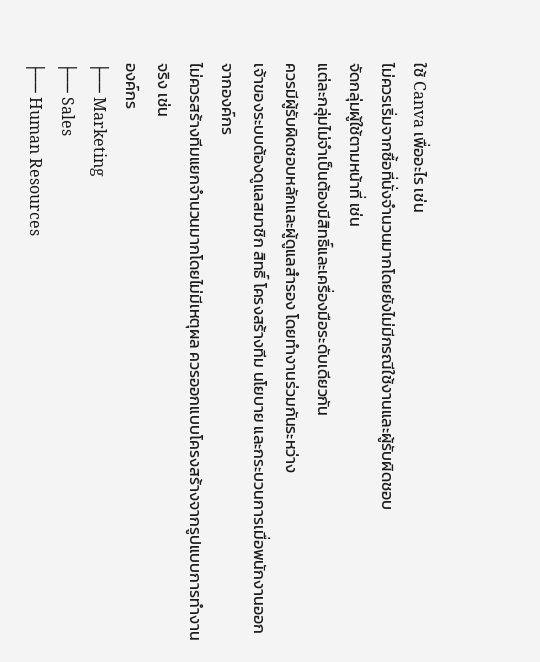ใช้ Canva เพื่ออะไร เช่น
ไม่ควรเริ่มจากซื้อที่นั่งจำนวนมากโดยยังไม่มีกรณีใช้งานและผู้รับผิดชอบ
จัดกลุ่มผู้ใช้ตามหน้าที่ เช่น
แต่ละกลุ่มไม่จำเป็นต้องมีสิทธิ์และเครื่องมือระดับเดียวกัน
ควรมีผู้รับผิดชอบหลักและผู้ดูแลสำรอง โดยทำงานร่วมกันระหว่าง
เจ้าของระบบต้องดูแลสมาชิก สิทธิ์ โครงสร้างทีม นโยบาย และกระบวนการเมื่อพนักงานออกจากองค์กร
ไม่ควรสร้างทีมแยกจำนวนมากโดยไม่มีเหตุผล ควรออกแบบโครงสร้างจากรูปแบบการทำงานจริง เช่น
องค์กร
├── Marketing
├── Sales
├── Human Resources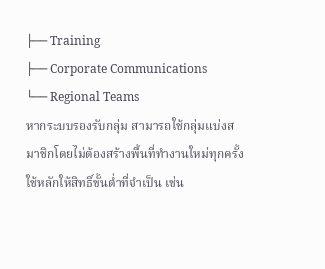├── Training
├── Corporate Communications
└── Regional Teams
หากระบบรองรับกลุ่ม สามารถใช้กลุ่มแบ่งสมาชิกโดยไม่ต้องสร้างพื้นที่ทำงานใหม่ทุกครั้ง
ใช้หลักให้สิทธิ์ขั้นต่ำที่จำเป็น เช่น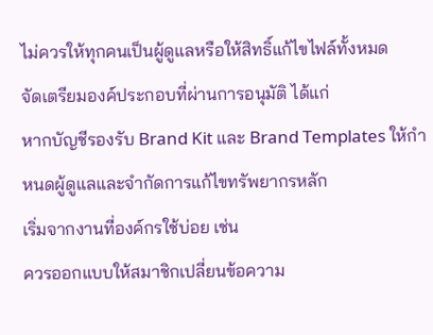ไม่ควรให้ทุกคนเป็นผู้ดูแลหรือให้สิทธิ์แก้ไขไฟล์ทั้งหมด
จัดเตรียมองค์ประกอบที่ผ่านการอนุมัติ ได้แก่
หากบัญชีรองรับ Brand Kit และ Brand Templates ให้กำหนดผู้ดูแลและจำกัดการแก้ไขทรัพยากรหลัก
เริ่มจากงานที่องค์กรใช้บ่อย เช่น
ควรออกแบบให้สมาชิกเปลี่ยนข้อความ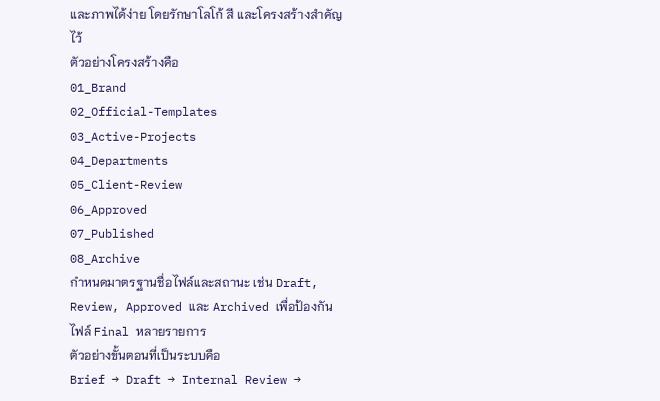และภาพได้ง่าย โดยรักษาโลโก้ สี และโครงสร้างสำคัญไว้
ตัวอย่างโครงสร้างคือ
01_Brand
02_Official-Templates
03_Active-Projects
04_Departments
05_Client-Review
06_Approved
07_Published
08_Archive
กำหนดมาตรฐานชื่อไฟล์และสถานะ เช่น Draft, Review, Approved และ Archived เพื่อป้องกันไฟล์ Final หลายรายการ
ตัวอย่างขั้นตอนที่เป็นระบบคือ
Brief → Draft → Internal Review →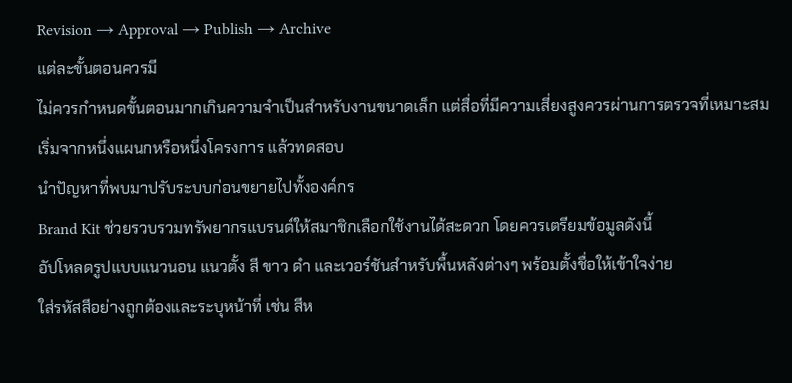Revision → Approval → Publish → Archive
แต่ละขั้นตอนควรมี
ไม่ควรกำหนดขั้นตอนมากเกินความจำเป็นสำหรับงานขนาดเล็ก แต่สื่อที่มีความเสี่ยงสูงควรผ่านการตรวจที่เหมาะสม
เริ่มจากหนึ่งแผนกหรือหนึ่งโครงการ แล้วทดสอบ
นำปัญหาที่พบมาปรับระบบก่อนขยายไปทั้งองค์กร
Brand Kit ช่วยรวบรวมทรัพยากรแบรนด์ให้สมาชิกเลือกใช้งานได้สะดวก โดยควรเตรียมข้อมูลดังนี้
อัปโหลดรูปแบบแนวนอน แนวตั้ง สี ขาว ดำ และเวอร์ชันสำหรับพื้นหลังต่างๆ พร้อมตั้งชื่อให้เข้าใจง่าย
ใส่รหัสสีอย่างถูกต้องและระบุหน้าที่ เช่น สีห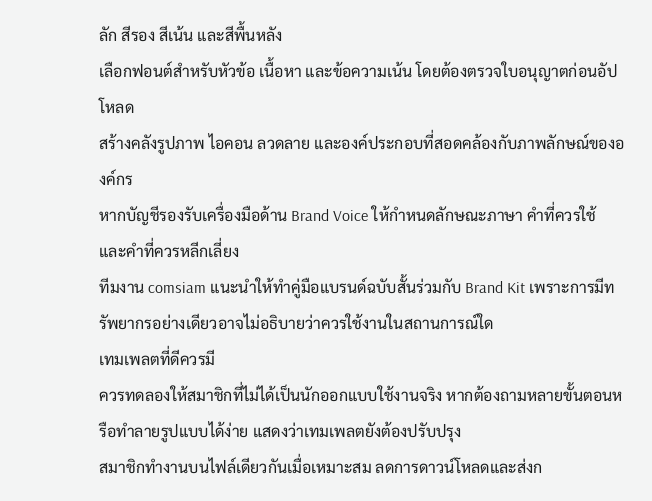ลัก สีรอง สีเน้น และสีพื้นหลัง
เลือกฟอนต์สำหรับหัวข้อ เนื้อหา และข้อความเน้น โดยต้องตรวจใบอนุญาตก่อนอัปโหลด
สร้างคลังรูปภาพ ไอคอน ลวดลาย และองค์ประกอบที่สอดคล้องกับภาพลักษณ์ขององค์กร
หากบัญชีรองรับเครื่องมือด้าน Brand Voice ให้กำหนดลักษณะภาษา คำที่ควรใช้ และคำที่ควรหลีกเลี่ยง
ทีมงาน comsiam แนะนำให้ทำคู่มือแบรนด์ฉบับสั้นร่วมกับ Brand Kit เพราะการมีทรัพยากรอย่างเดียวอาจไม่อธิบายว่าควรใช้งานในสถานการณ์ใด
เทมเพลตที่ดีควรมี
ควรทดลองให้สมาชิกที่ไม่ได้เป็นนักออกแบบใช้งานจริง หากต้องถามหลายขั้นตอนหรือทำลายรูปแบบได้ง่าย แสดงว่าเทมเพลตยังต้องปรับปรุง
สมาชิกทำงานบนไฟล์เดียวกันเมื่อเหมาะสม ลดการดาวน์โหลดและส่งก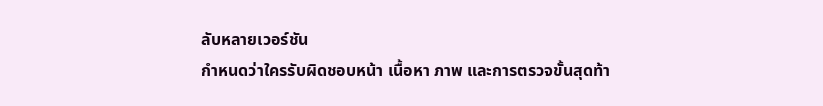ลับหลายเวอร์ชัน
กำหนดว่าใครรับผิดชอบหน้า เนื้อหา ภาพ และการตรวจขั้นสุดท้า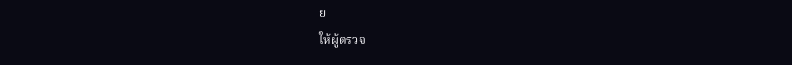ย
ให้ผู้ตรวจ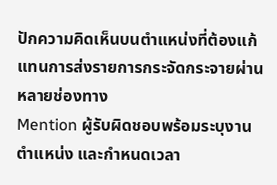ปักความคิดเห็นบนตำแหน่งที่ต้องแก้ แทนการส่งรายการกระจัดกระจายผ่านหลายช่องทาง
Mention ผู้รับผิดชอบพร้อมระบุงาน ตำแหน่ง และกำหนดเวลา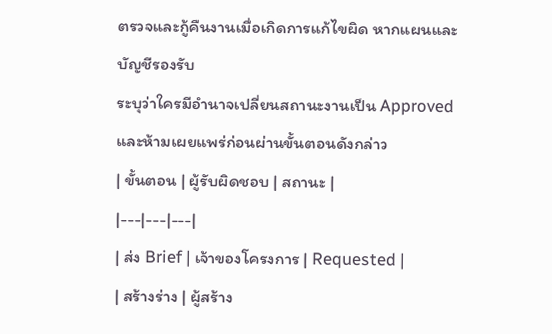ตรวจและกู้คืนงานเมื่อเกิดการแก้ไขผิด หากแผนและบัญชีรองรับ
ระบุว่าใครมีอำนาจเปลี่ยนสถานะงานเป็น Approved และห้ามเผยแพร่ก่อนผ่านขั้นตอนดังกล่าว
| ขั้นตอน | ผู้รับผิดชอบ | สถานะ |
|---|---|---|
| ส่ง Brief | เจ้าของโครงการ | Requested |
| สร้างร่าง | ผู้สร้าง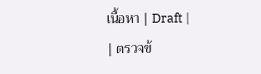เนื้อหา | Draft |
| ตรวจข้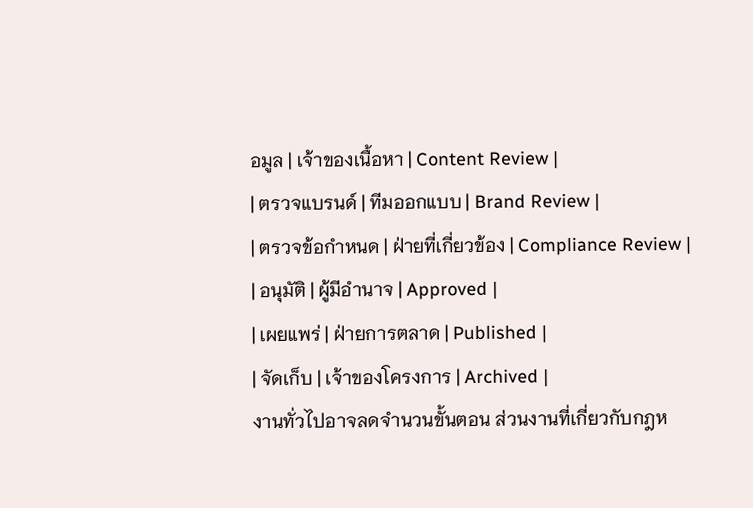อมูล | เจ้าของเนื้อหา | Content Review |
| ตรวจแบรนด์ | ทีมออกแบบ | Brand Review |
| ตรวจข้อกำหนด | ฝ่ายที่เกี่ยวข้อง | Compliance Review |
| อนุมัติ | ผู้มีอำนาจ | Approved |
| เผยแพร่ | ฝ่ายการตลาด | Published |
| จัดเก็บ | เจ้าของโครงการ | Archived |
งานทั่วไปอาจลดจำนวนขั้นตอน ส่วนงานที่เกี่ยวกับกฎห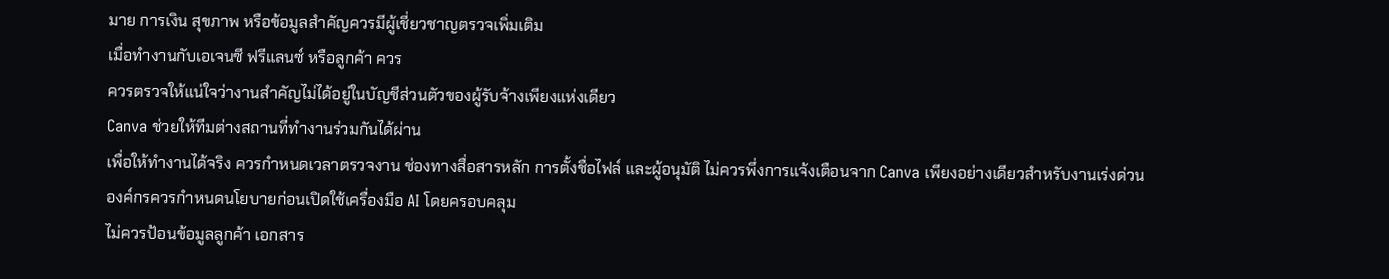มาย การเงิน สุขภาพ หรือข้อมูลสำคัญควรมีผู้เชี่ยวชาญตรวจเพิ่มเติม
เมื่อทำงานกับเอเจนซี ฟรีแลนซ์ หรือลูกค้า ควร
ควรตรวจให้แน่ใจว่างานสำคัญไม่ได้อยู่ในบัญชีส่วนตัวของผู้รับจ้างเพียงแห่งเดียว
Canva ช่วยให้ทีมต่างสถานที่ทำงานร่วมกันได้ผ่าน
เพื่อให้ทำงานได้จริง ควรกำหนดเวลาตรวจงาน ช่องทางสื่อสารหลัก การตั้งชื่อไฟล์ และผู้อนุมัติ ไม่ควรพึ่งการแจ้งเตือนจาก Canva เพียงอย่างเดียวสำหรับงานเร่งด่วน
องค์กรควรกำหนดนโยบายก่อนเปิดใช้เครื่องมือ AI โดยครอบคลุม
ไม่ควรป้อนข้อมูลลูกค้า เอกสาร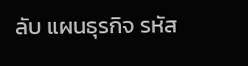ลับ แผนธุรกิจ รหัส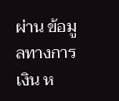ผ่าน ข้อมูลทางการเงิน ห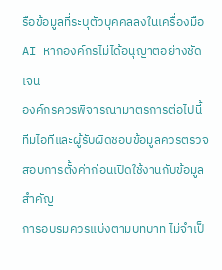รือข้อมูลที่ระบุตัวบุคคลลงในเครื่องมือ AI หากองค์กรไม่ได้อนุญาตอย่างชัดเจน
องค์กรควรพิจารณามาตรการต่อไปนี้
ทีมไอทีและผู้รับผิดชอบข้อมูลควรตรวจสอบการตั้งค่าก่อนเปิดใช้งานกับข้อมูลสำคัญ
การอบรมควรแบ่งตามบทบาท ไม่จำเป็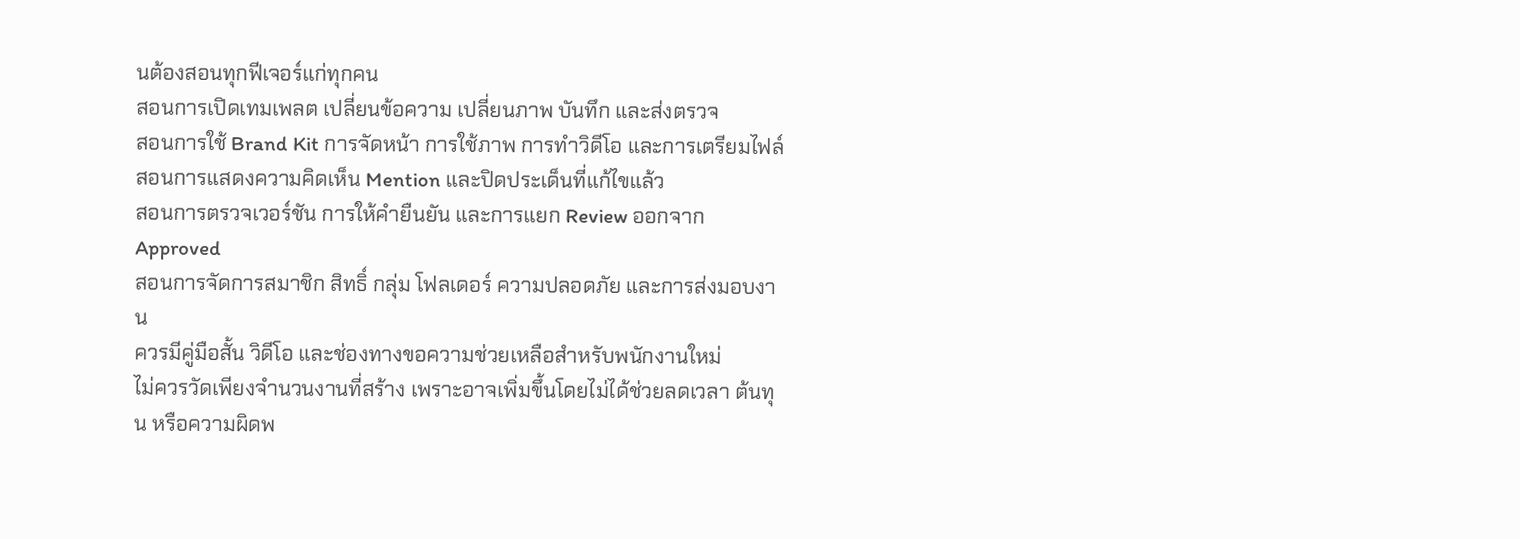นต้องสอนทุกฟีเจอร์แก่ทุกคน
สอนการเปิดเทมเพลต เปลี่ยนข้อความ เปลี่ยนภาพ บันทึก และส่งตรวจ
สอนการใช้ Brand Kit การจัดหน้า การใช้ภาพ การทำวิดีโอ และการเตรียมไฟล์
สอนการแสดงความคิดเห็น Mention และปิดประเด็นที่แก้ไขแล้ว
สอนการตรวจเวอร์ชัน การให้คำยืนยัน และการแยก Review ออกจาก Approved
สอนการจัดการสมาชิก สิทธิ์ กลุ่ม โฟลเดอร์ ความปลอดภัย และการส่งมอบงาน
ควรมีคู่มือสั้น วิดีโอ และช่องทางขอความช่วยเหลือสำหรับพนักงานใหม่
ไม่ควรวัดเพียงจำนวนงานที่สร้าง เพราะอาจเพิ่มขึ้นโดยไม่ได้ช่วยลดเวลา ต้นทุน หรือความผิดพ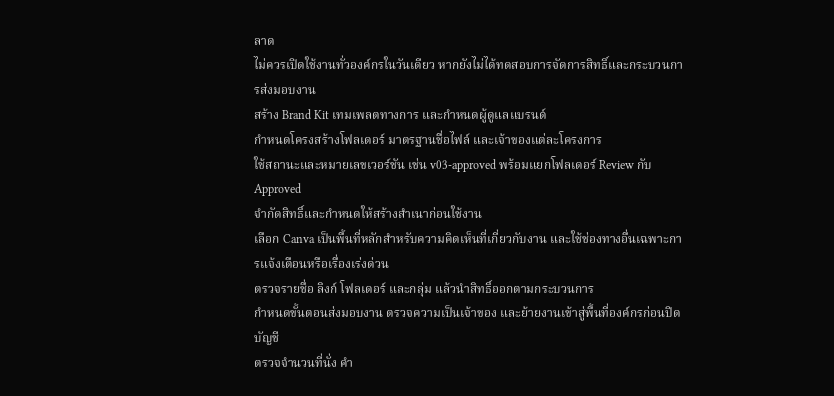ลาด
ไม่ควรเปิดใช้งานทั่วองค์กรในวันเดียว หากยังไม่ได้ทดสอบการจัดการสิทธิ์และกระบวนการส่งมอบงาน
สร้าง Brand Kit เทมเพลตทางการ และกำหนดผู้ดูแลแบรนด์
กำหนดโครงสร้างโฟลเดอร์ มาตรฐานชื่อไฟล์ และเจ้าของแต่ละโครงการ
ใช้สถานะและหมายเลขเวอร์ชัน เช่น v03-approved พร้อมแยกโฟลเดอร์ Review กับ Approved
จำกัดสิทธิ์และกำหนดให้สร้างสำเนาก่อนใช้งาน
เลือก Canva เป็นพื้นที่หลักสำหรับความคิดเห็นที่เกี่ยวกับงาน และใช้ช่องทางอื่นเฉพาะการแจ้งเตือนหรือเรื่องเร่งด่วน
ตรวจรายชื่อ ลิงก์ โฟลเดอร์ และกลุ่ม แล้วนำสิทธิ์ออกตามกระบวนการ
กำหนดขั้นตอนส่งมอบงาน ตรวจความเป็นเจ้าของ และย้ายงานเข้าสู่พื้นที่องค์กรก่อนปิดบัญชี
ตรวจจำนวนที่นั่ง คำ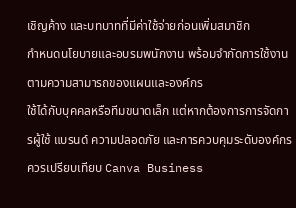เชิญค้าง และบทบาทที่มีค่าใช้จ่ายก่อนเพิ่มสมาชิก
กำหนดนโยบายและอบรมพนักงาน พร้อมจำกัดการใช้งานตามความสามารถของแผนและองค์กร
ใช้ได้กับบุคคลหรือทีมขนาดเล็ก แต่หากต้องการการจัดการผู้ใช้ แบรนด์ ความปลอดภัย และการควบคุมระดับองค์กร ควรเปรียบเทียบ Canva Business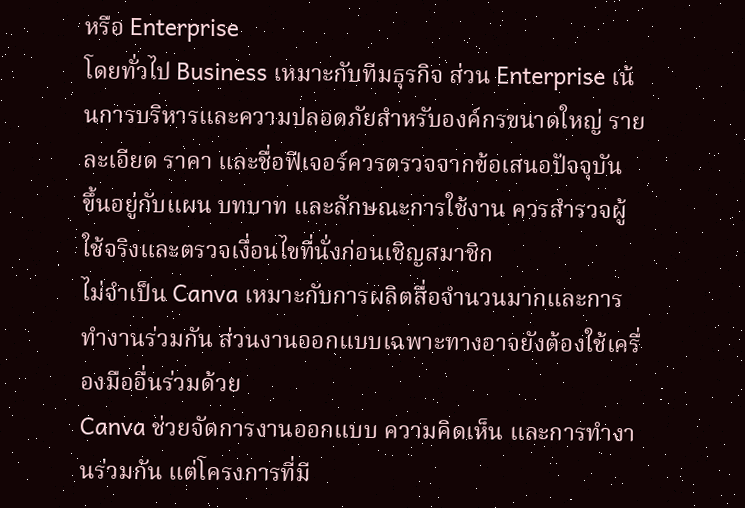หรือ Enterprise
โดยทั่วไป Business เหมาะกับทีมธุรกิจ ส่วน Enterprise เน้นการบริหารและความปลอดภัยสำหรับองค์กรขนาดใหญ่ รายละเอียด ราคา และชื่อฟีเจอร์ควรตรวจจากข้อเสนอปัจจุบัน
ขึ้นอยู่กับแผน บทบาท และลักษณะการใช้งาน ควรสำรวจผู้ใช้จริงและตรวจเงื่อนไขที่นั่งก่อนเชิญสมาชิก
ไม่จำเป็น Canva เหมาะกับการผลิตสื่อจำนวนมากและการทำงานร่วมกัน ส่วนงานออกแบบเฉพาะทางอาจยังต้องใช้เครื่องมืออื่นร่วมด้วย
Canva ช่วยจัดการงานออกแบบ ความคิดเห็น และการทำงานร่วมกัน แต่โครงการที่มี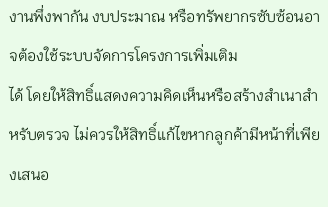งานพึ่งพากัน งบประมาณ หรือทรัพยากรซับซ้อนอาจต้องใช้ระบบจัดการโครงการเพิ่มเติม
ได้ โดยให้สิทธิ์แสดงความคิดเห็นหรือสร้างสำเนาสำหรับตรวจ ไม่ควรให้สิทธิ์แก้ไขหากลูกค้ามีหน้าที่เพียงเสนอ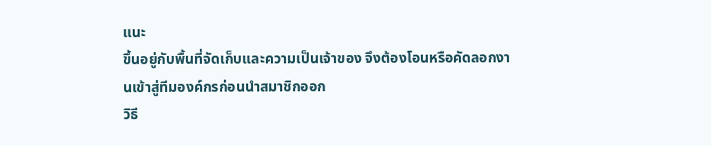แนะ
ขึ้นอยู่กับพื้นที่จัดเก็บและความเป็นเจ้าของ จึงต้องโอนหรือคัดลอกงานเข้าสู่ทีมองค์กรก่อนนำสมาชิกออก
วิธี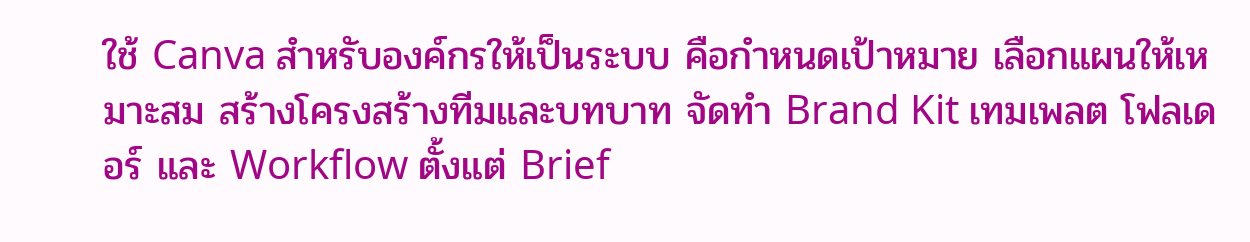ใช้ Canva สำหรับองค์กรให้เป็นระบบ คือกำหนดเป้าหมาย เลือกแผนให้เหมาะสม สร้างโครงสร้างทีมและบทบาท จัดทำ Brand Kit เทมเพลต โฟลเดอร์ และ Workflow ตั้งแต่ Brief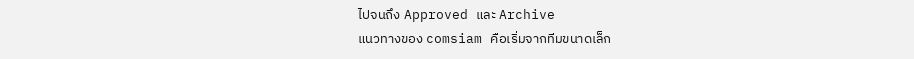ไปจนถึง Approved และ Archive
แนวทางของ comsiam คือเริ่มจากทีมขนาดเล็ก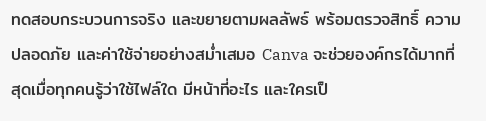ทดสอบกระบวนการจริง และขยายตามผลลัพธ์ พร้อมตรวจสิทธิ์ ความปลอดภัย และค่าใช้จ่ายอย่างสม่ำเสมอ Canva จะช่วยองค์กรได้มากที่สุดเมื่อทุกคนรู้ว่าใช้ไฟล์ใด มีหน้าที่อะไร และใครเป็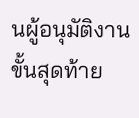นผู้อนุมัติงานขั้นสุดท้าย